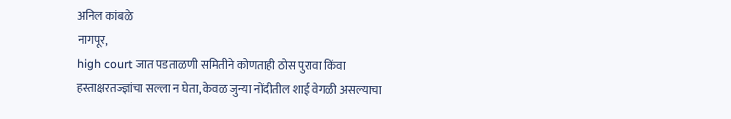अनिल कांबळे
नागपूर,
high court जात पडताळणी समितीने कोणताही ठोस पुरावा किंवा हस्ताक्षरतज्ज्ञांचा सल्ला न घेता, केवळ जुन्या नोंदीतील शाई वेगळी असल्याचा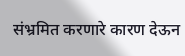संभ्रमित करणारे कारण देऊन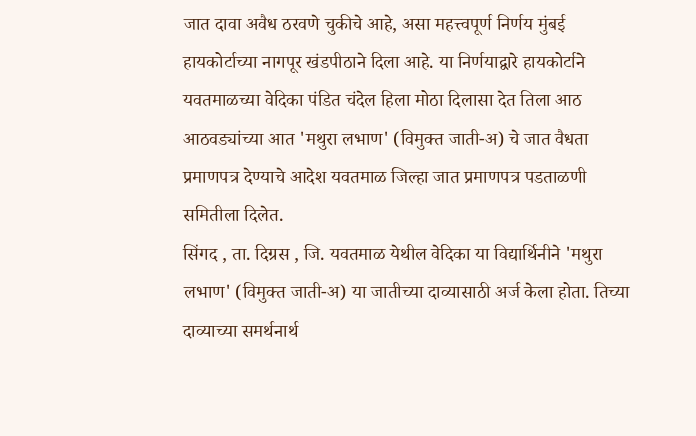जात दावा अवैध ठरवणे चुकीचे आहे, असा महत्त्वपूर्ण निर्णय मुंबई हायकोर्टाच्या नागपूर खंडपीठाने दिला आहे. या निर्णयाद्वारे हायकोर्टाने यवतमाळच्या वेदिका पंडित चंदेल हिला मोठा दिलासा देत तिला आठ आठवड्यांच्या आत 'मथुरा लभाण' (विमुक्त जाती-अ) चे जात वैधता प्रमाणपत्र देण्याचे आदेश यवतमाळ जिल्हा जात प्रमाणपत्र पडताळणी समितीला दिलेत.
सिंगद , ता. दिग्रस , जि. यवतमाळ येथील वेदिका या विद्यार्थिनीने 'मथुरा लभाण' (विमुक्त जाती-अ) या जातीच्या दाव्यासाठी अर्ज केला होता. तिच्या दाव्याच्या समर्थनार्थ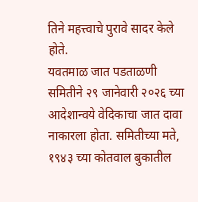तिने महत्त्वाचे पुरावे सादर केले होते.
यवतमाळ जात पडताळणी समितीने २९ जानेवारी २०२६ च्या आदेशान्वये वेदिकाचा जात दावा नाकारला होता. समितीच्या मते, १९४३ च्या कोतवाल बुकातील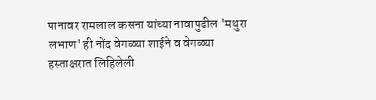पानावर रामलाल कसना यांच्या नावापुढील 'मथुरा लभाण' ही नोंद वेगळ्या शाईने व वेगळ्या हस्ताक्षरात लिहिलेली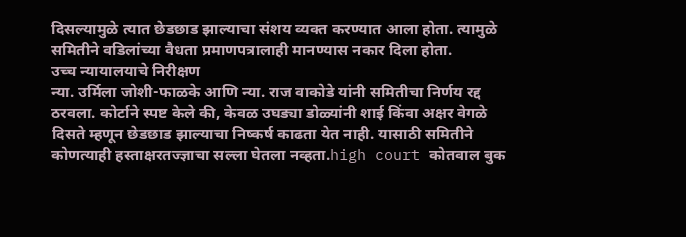दिसल्यामुळे त्यात छेडछाड झाल्याचा संशय व्यक्त करण्यात आला होता. त्यामुळे समितीने वडिलांच्या वैधता प्रमाणपत्रालाही मानण्यास नकार दिला होता.
उच्च न्यायालयाचे निरीक्षण
न्या. उर्मिला जोशी-फाळके आणि न्या. राज वाकोडे यांनी समितीचा निर्णय रद्द ठरवला. कोर्टाने स्पष्ट केले की, केवळ उघड्या डोळ्यांनी शाई किंवा अक्षर वेगळे दिसते म्हणून छेडछाड झाल्याचा निष्कर्ष काढता येत नाही. यासाठी समितीने कोणत्याही हस्ताक्षरतज्ज्ञाचा सल्ला घेतला नव्हता.high court कोतवाल बुक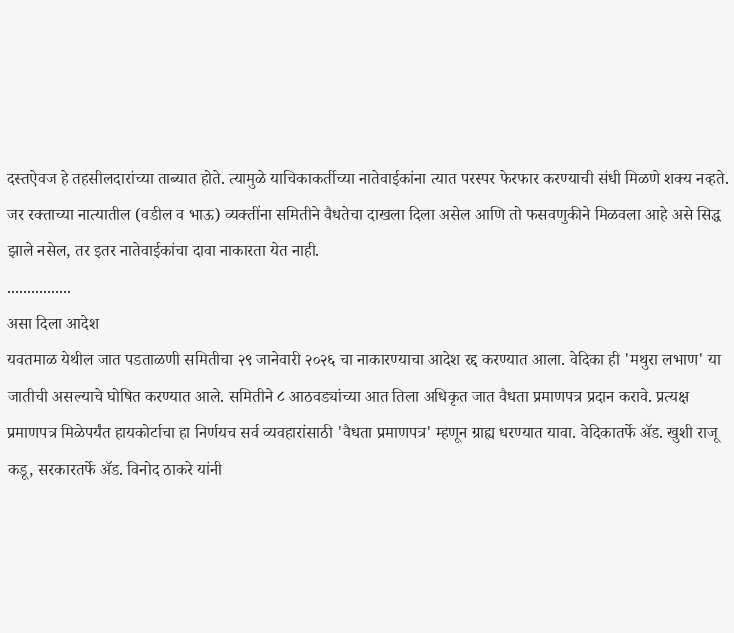दस्तऐवज हे तहसीलदारांच्या ताब्यात होते. त्यामुळे याचिकाकर्तीच्या नातेवाईकांना त्यात परस्पर फेरफार करण्याची संधी मिळणे शक्य नव्हते. जर रक्ताच्या नात्यातील (वडील व भाऊ) व्यक्तींना समितीने वैधतेचा दाखला दिला असेल आणि तो फसवणुकीने मिळवला आहे असे सिद्ध झाले नसेल, तर इतर नातेवाईकांचा दावा नाकारता येत नाही.
................
असा दिला आदेश
यवतमाळ येथील जात पडताळणी समितीचा २९ जानेवारी २०२६ चा नाकारण्याचा आदेश रद्द करण्यात आला. वेदिका ही 'मथुरा लभाण' या जातीची असल्याचे घोषित करण्यात आले. समितीने ८ आठवड्यांच्या आत तिला अधिकृत जात वैधता प्रमाणपत्र प्रदान करावे. प्रत्यक्ष प्रमाणपत्र मिळेपर्यंत हायकोर्टाचा हा निर्णयच सर्व व्यवहारांसाठी 'वैधता प्रमाणपत्र' म्हणून ग्राह्य धरण्यात यावा. वेदिकातर्फे ॲड. खुशी राजू कडू, सरकारतर्फे ॲड. विनोद ठाकरे यांनी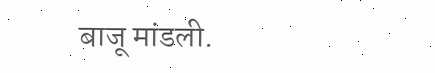बाजू मांडली.